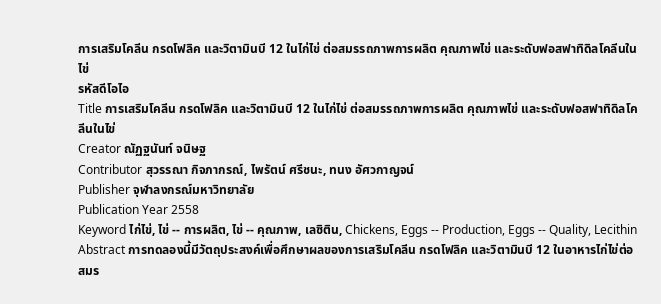การเสริมโคลีน กรดโฟลิค และวิตามินบี 12 ในไก่ไข่ ต่อสมรรถภาพการผลิต คุณภาพไข่ และระดับฟอสฟาทิดิลโคลีนในไข่
รหัสดีโอไอ
Title การเสริมโคลีน กรดโฟลิค และวิตามินบี 12 ในไก่ไข่ ต่อสมรรถภาพการผลิต คุณภาพไข่ และระดับฟอสฟาทิดิลโคลีนในไข่
Creator ณัฏฐนันท์ จนิษฐ
Contributor สุวรรณา กิจภากรณ์, ไพรัตน์ ศรีชนะ, ทนง อัศวกาญจน์
Publisher จุฬาลงกรณ์มหาวิทยาลัย
Publication Year 2558
Keyword ไก่ไข่, ไข่ -- การผลิต, ไข่ -- คุณภาพ, เลซิติน, Chickens, Eggs -- Production, Eggs -- Quality, Lecithin
Abstract การทดลองนี้มีวัตถุประสงค์เพื่อศึกษาผลของการเสริมโคลีน กรดโฟลิค และวิตามินบี 12 ในอาหารไก่ไข่ต่อสมร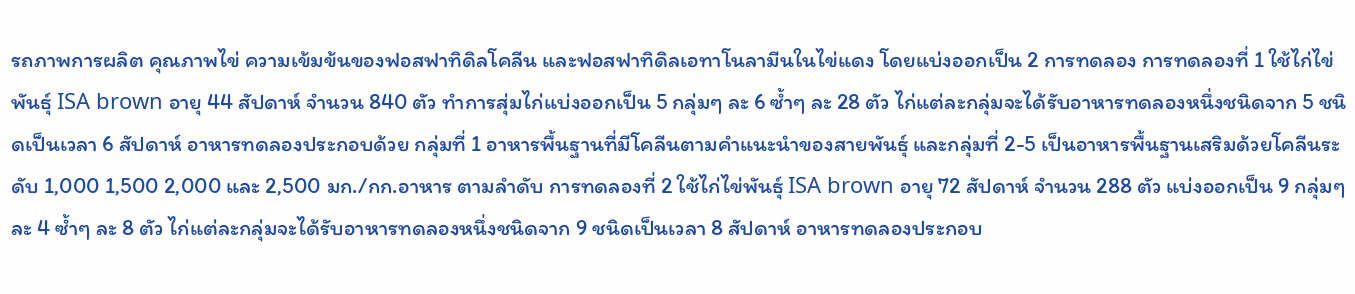รถภาพการผลิต คุณภาพไข่ ความเข้มข้นของฟอสฟาทิดิลโคลีน และฟอสฟาทิดิลเอทาโนลามีนในไข่แดง โดยแบ่งออกเป็น 2 การทดลอง การทดลองที่ 1 ใช้ไก่ไข่พันธุ์ ISA brown อายุ 44 สัปดาห์ จำนวน 840 ตัว ทำการสุ่มไก่แบ่งออกเป็น 5 กลุ่มๆ ละ 6 ซ้ำๆ ละ 28 ตัว ไก่แต่ละกลุ่มจะได้รับอาหารทดลองหนึ่งชนิดจาก 5 ชนิดเป็นเวลา 6 สัปดาห์ อาหารทดลองประกอบด้วย กลุ่มที่ 1 อาหารพื้นฐานที่มีโคลีนตามคำแนะนำของสายพันธุ์ และกลุ่มที่ 2-5 เป็นอาหารพื้นฐานเสริมด้วยโคลีนระดับ 1,000 1,500 2,000 และ 2,500 มก./กก.อาหาร ตามลำดับ การทดลองที่ 2 ใช้ไก่ไข่พันธุ์ ISA brown อายุ 72 สัปดาห์ จำนวน 288 ตัว แบ่งออกเป็น 9 กลุ่มๆ ละ 4 ซ้ำๆ ละ 8 ตัว ไก่แต่ละกลุ่มจะได้รับอาหารทดลองหนึ่งชนิดจาก 9 ชนิดเป็นเวลา 8 สัปดาห์ อาหารทดลองประกอบ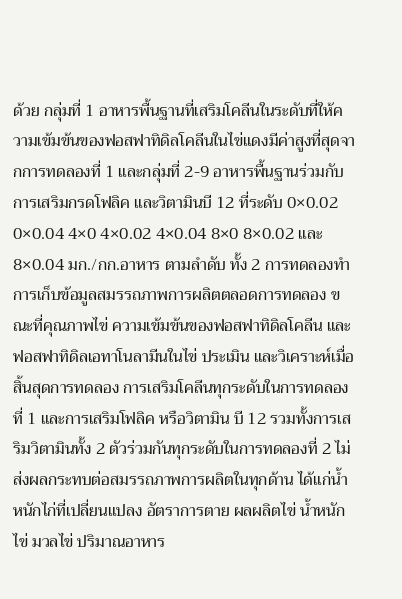ด้วย กลุ่มที่ 1 อาหารพื้นฐานที่เสริมโคลีนในระดับที่ให้ความเข้มข้นของฟอสฟาทิดิลโคลีนในไข่แดงมีค่าสูงที่สุดจากการทดลองที่ 1 และกลุ่มที่ 2-9 อาหารพื้นฐานร่วมกับการเสริมกรดโฟลิค และวิตามินบี 12 ที่ระดับ 0×0.02 0×0.04 4×0 4×0.02 4×0.04 8×0 8×0.02 และ 8×0.04 มก./กก.อาหาร ตามลำดับ ทั้ง 2 การทดลองทำการเก็บข้อมูลสมรรถภาพการผลิตตลอดการทดลอง ขณะที่คุณภาพไข่ ความเข้มข้นของฟอสฟาทิดิลโคลีน และฟอสฟาทิดิลเอทาโนลามีนในไข่ ประเมิน และวิเคราะห์เมื่อสิ้นสุดการทดลอง การเสริมโคลีนทุกระดับในการทดลองที่ 1 และการเสริมโฟลิค หรือวิตามิน บี 12 รวมทั้งการเสริมวิตามินทั้ง 2 ตัวร่วมกันทุกระดับในการทดลองที่ 2 ไม่ส่งผลกระทบต่อสมรรถภาพการผลิตในทุกด้าน ได้แก่น้ำหนักไก่ที่เปลี่ยนแปลง อัตราการตาย ผลผลิตไข่ น้ำหนักไข่ มวลไข่ ปริมาณอาหาร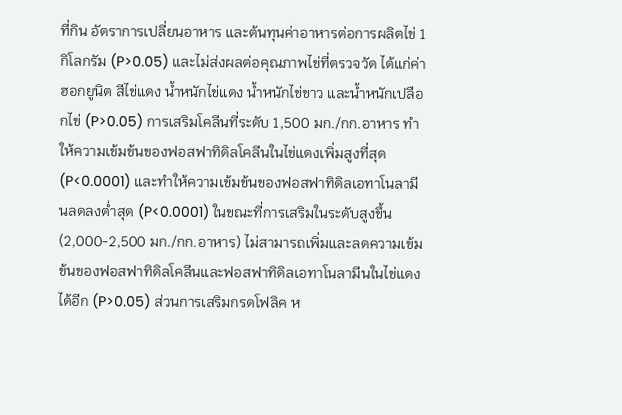ที่กิน อัตราการเปลี่ยนอาหาร และต้นทุนค่าอาหารต่อการผลิตไข่ 1 กิโลกรัม (P>0.05) และไม่ส่งผลต่อคุณภาพไข่ที่ตรวจวัด ได้แก่ค่าฮอกยูนิต สีไข่แดง น้ำหนักไข่แดง น้ำหนักไข่ขาว และน้ำหนักเปลือกไข่ (P>0.05) การเสริมโคลีนที่ระดับ 1,500 มก./กก.อาหาร ทำให้ความเข้มข้นของฟอสฟาทิดิลโคลีนในไข่แดงเพิ่มสูงที่สุด (P<0.0001) และทำให้ความเข้มข้นของฟอสฟาทิดิลเอทาโนลามีนลดลงต่ำสุด (P<0.0001) ในขณะที่การเสริมในระดับสูงขึ้น (2,000-2,500 มก./กก.อาหาร) ไม่สามารถเพิ่มและลดความเข้มข้นของฟอสฟาทิดิลโคลีนและฟอสฟาทิดิลเอทาโนลามีนในไข่แดงได้อีก (P>0.05) ส่วนการเสริมกรดโฟลิค ห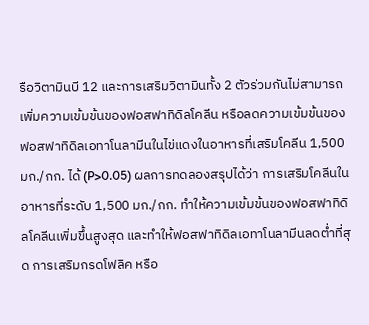รือวิตามินบี 12 และการเสริมวิตามินทั้ง 2 ตัวร่วมกันไม่สามารถเพิ่มความเข้มข้นของฟอสฟาทิดิลโคลีน หรือลดความเข้มข้นของฟอสฟาทิดิลเอทาโนลามีนในไข่แดงในอาหารที่เสริมโคลีน 1,500 มก./กก. ได้ (P>0.05) ผลการทดลองสรุปได้ว่า การเสริมโคลีนในอาหารที่ระดับ 1,500 มก./กก. ทำให้ความเข้มข้นของฟอสฟาทิดิลโคลีนเพิ่มขึ้นสูงสุด และทำให้ฟอสฟาทิดิลเอทาโนลามีนลดต่ำที่สุด การเสริมกรดโฟลิค หรือ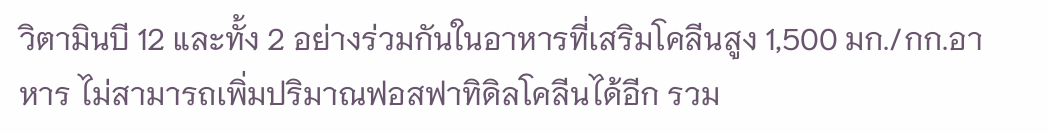วิตามินบี 12 และทั้ง 2 อย่างร่วมกันในอาหารที่เสริมโคลีนสูง 1,500 มก./กก.อาหาร ไม่สามารถเพิ่มปริมาณฟอสฟาทิดิลโคลีนได้อีก รวม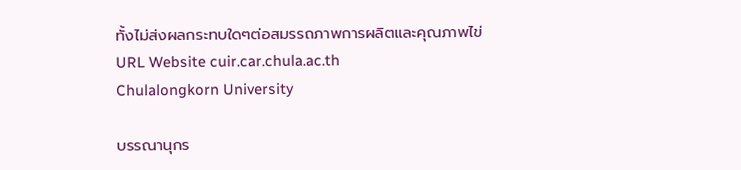ทั้งไม่ส่งผลกระทบใดๆต่อสมรรถภาพการผลิตและคุณภาพไข่
URL Website cuir.car.chula.ac.th
Chulalongkorn University

บรรณานุกร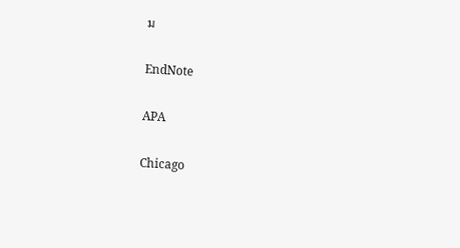ม

EndNote

APA

Chicago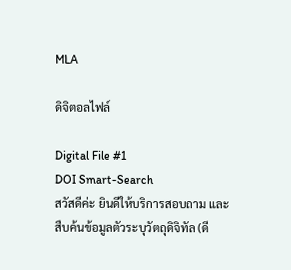MLA

ดิจิตอลไฟล์

Digital File #1
DOI Smart-Search
สวัสดีค่ะ ยินดีให้บริการสอบถาม และสืบค้นข้อมูลตัวระบุวัตถุดิจิทัล (ดี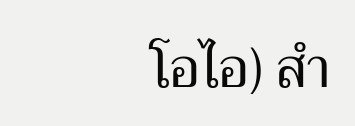โอไอ) สำ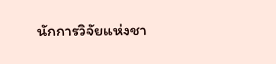นักการวิจัยแห่งชา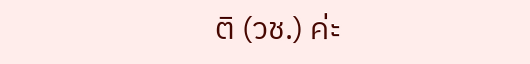ติ (วช.) ค่ะ